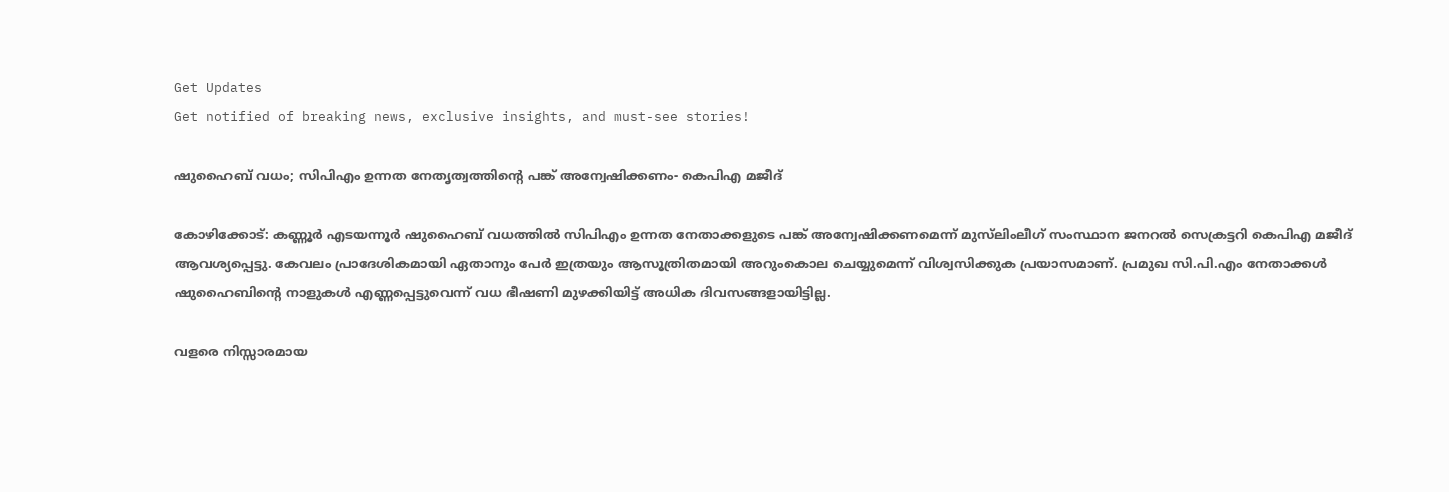Get Updates
Get notified of breaking news, exclusive insights, and must-see stories!

ഷുഹൈബ് വധം; സിപിഎം ഉന്നത നേതൃത്വത്തിന്റെ പങ്ക് അന്വേഷിക്കണം- കെപിഎ മജീദ്

കോഴിക്കോട്: കണ്ണൂര്‍ എടയന്നൂര്‍ ഷുഹൈബ് വധത്തില്‍ സിപിഎം ഉന്നത നേതാക്കളുടെ പങ്ക് അന്വേഷിക്കണമെന്ന് മുസ്‌ലിംലീഗ് സംസ്ഥാന ജനറല്‍ സെക്രട്ടറി കെപിഎ മജീദ് ആവശ്യപ്പെട്ടു. കേവലം പ്രാദേശികമായി ഏതാനും പേര്‍ ഇത്രയും ആസൂത്രിതമായി അറുംകൊല ചെയ്യുമെന്ന് വിശ്വസിക്കുക പ്രയാസമാണ്. പ്രമുഖ സി.പി.എം നേതാക്കള്‍ ഷുഹൈബിന്റെ നാളുകള്‍ എണ്ണപ്പെട്ടുവെന്ന് വധ ഭീഷണി മുഴക്കിയിട്ട് അധിക ദിവസങ്ങളായിട്ടില്ല.

വളരെ നിസ്സാരമായ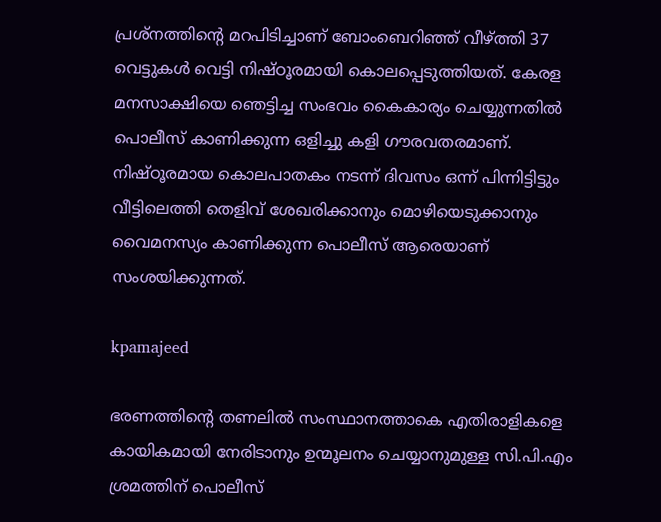പ്രശ്‌നത്തിന്റെ മറപിടിച്ചാണ് ബോംബെറിഞ്ഞ് വീഴ്ത്തി 37 വെട്ടുകള്‍ വെട്ടി നിഷ്ഠൂരമായി കൊലപ്പെടുത്തിയത്. കേരള മനസാക്ഷിയെ ഞെട്ടിച്ച സംഭവം കൈകാര്യം ചെയ്യുന്നതില്‍ പൊലീസ് കാണിക്കുന്ന ഒളിച്ചു കളി ഗൗരവതരമാണ്. നിഷ്ഠൂരമായ കൊലപാതകം നടന്ന് ദിവസം ഒന്ന് പിന്നിട്ടിട്ടും വീട്ടിലെത്തി തെളിവ് ശേഖരിക്കാനും മൊഴിയെടുക്കാനും വൈമനസ്യം കാണിക്കുന്ന പൊലീസ് ആരെയാണ് സംശയിക്കുന്നത്.

kpamajeed

ഭരണത്തിന്റെ തണലില്‍ സംസ്ഥാനത്താകെ എതിരാളികളെ കായികമായി നേരിടാനും ഉന്മൂലനം ചെയ്യാനുമുള്ള സി.പി.എം ശ്രമത്തിന് പൊലീസ്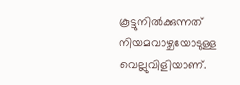കൂട്ടുനില്‍ക്കുന്നത് നിയമവാഴ്ചയോടുള്ള വെല്ലുവിളിയാണ്.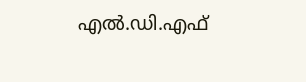എല്‍.ഡി.എഫ്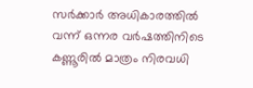സര്‍ക്കാര്‍ അധികാരത്തില്‍ വന്ന് ഒന്നര വര്‍ഷത്തിനിടെ കണ്ണൂരില്‍ മാത്രം നിരവധി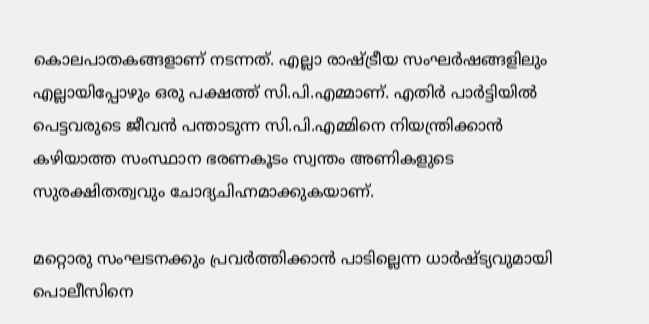കൊലപാതകങ്ങളാണ് നടന്നത്. എല്ലാ രാഷ്ട്രീയ സംഘര്‍ഷങ്ങളിലും എല്ലായിപ്പോഴും ഒരു പക്ഷത്ത് സി.പി.എമ്മാണ്. എതിര്‍ പാര്‍ട്ടിയില്‍ പെട്ടവരുടെ ജീവന്‍ പന്താടുന്ന സി.പി.എമ്മിനെ നിയന്ത്രിക്കാന്‍ കഴിയാത്ത സംസ്ഥാന ഭരണകൂടം സ്വന്തം അണികളുടെ സുരക്ഷിതത്വവും ചോദ്യചിഹ്നമാക്കുകയാണ്.

മറ്റൊരു സംഘടനക്കും പ്രവര്‍ത്തിക്കാന്‍ പാടില്ലെന്ന ധാര്‍ഷ്ട്യവുമായി പൊലീസിനെ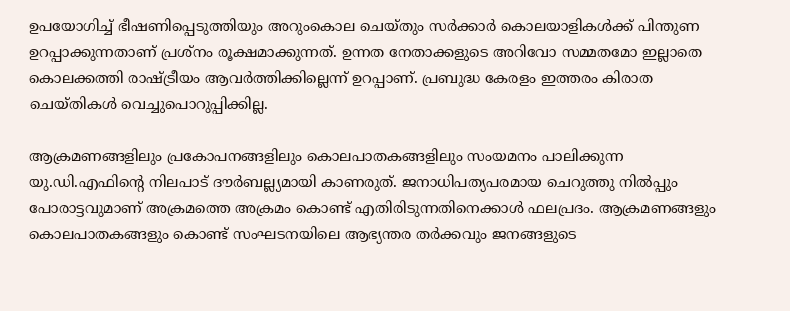ഉപയോഗിച്ച് ഭീഷണിപ്പെടുത്തിയും അറുംകൊല ചെയ്തും സര്‍ക്കാര്‍ കൊലയാളികള്‍ക്ക് പിന്തുണ ഉറപ്പാക്കുന്നതാണ് പ്രശ്‌നം രൂക്ഷമാക്കുന്നത്. ഉന്നത നേതാക്കളുടെ അറിവോ സമ്മതമോ ഇല്ലാതെ കൊലക്കത്തി രാഷ്ട്രീയം ആവര്‍ത്തിക്കില്ലെന്ന് ഉറപ്പാണ്. പ്രബുദ്ധ കേരളം ഇത്തരം കിരാത ചെയ്തികള്‍ വെച്ചുപൊറുപ്പിക്കില്ല.

ആക്രമണങ്ങളിലും പ്രകോപനങ്ങളിലും കൊലപാതകങ്ങളിലും സംയമനം പാലിക്കുന്ന യു.ഡി.എഫിന്റെ നിലപാട് ദൗര്‍ബല്ല്യമായി കാണരുത്. ജനാധിപത്യപരമായ ചെറുത്തു നില്‍പ്പും പോരാട്ടവുമാണ് അക്രമത്തെ അക്രമം കൊണ്ട് എതിരിടുന്നതിനെക്കാള്‍ ഫലപ്രദം. ആക്രമണങ്ങളും കൊലപാതകങ്ങളും കൊണ്ട് സംഘടനയിലെ ആഭ്യന്തര തര്‍ക്കവും ജനങ്ങളുടെ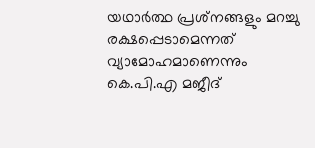യഥാര്‍ത്ഥ പ്രശ്‌നങ്ങളും മറച്ചു രക്ഷപ്പെടാമെന്നത് വ്യാമോഹമാണെന്നും കെ.പി.എ മജീദ്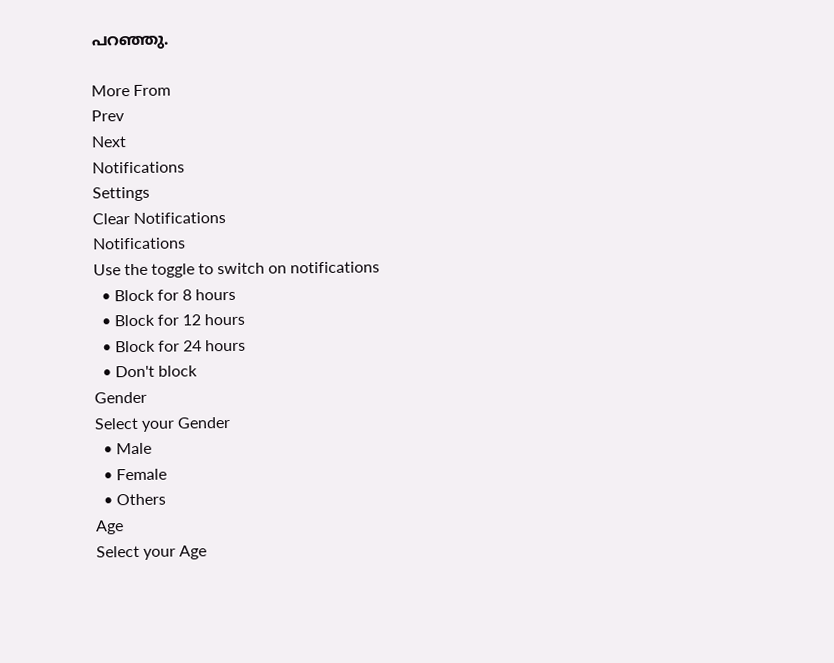പറഞ്ഞു.

More From
Prev
Next
Notifications
Settings
Clear Notifications
Notifications
Use the toggle to switch on notifications
  • Block for 8 hours
  • Block for 12 hours
  • Block for 24 hours
  • Don't block
Gender
Select your Gender
  • Male
  • Female
  • Others
Age
Select your Age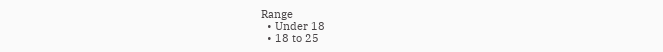Range
  • Under 18
  • 18 to 25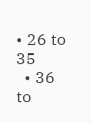• 26 to 35
  • 36 to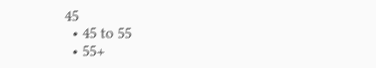45
  • 45 to 55
  • 55+